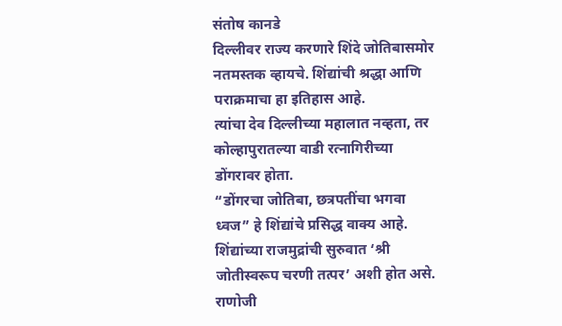संतोष कानडे
दिल्लीवर राज्य करणारे शिंदे जोतिबासमोर नतमस्तक व्हायचे. शिंद्यांची श्रद्धा आणि पराक्रमाचा हा इतिहास आहे.
त्यांचा देव दिल्लीच्या महालात नव्हता, तर कोल्हापुरातल्या वाडी रत्नागिरीच्या डोंगरावर होता.
“डोंगरचा जोतिबा, छत्रपतींचा भगवा ध्वज” हे शिंद्यांचे प्रसिद्ध वाक्य आहे.
शिंद्यांच्या राजमुद्रांची सुरुवात ‘श्री जोतीस्वरूप चरणी तत्पर’ अशी होत असे.
राणोजी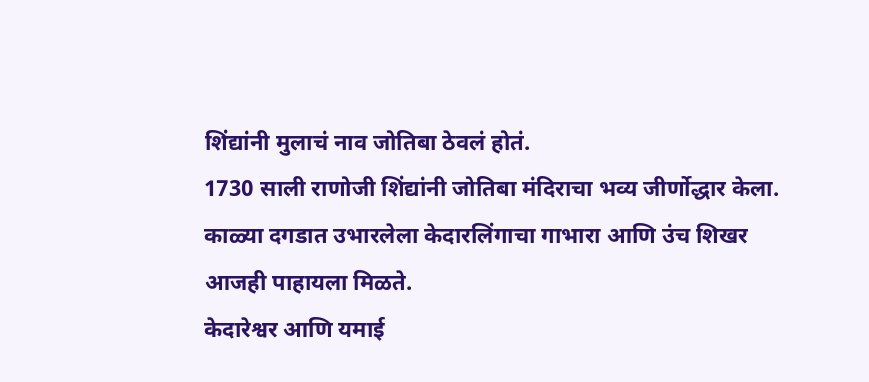शिंद्यांनी मुलाचं नाव जोतिबा ठेवलं होतं.
1730 साली राणोजी शिंद्यांनी जोतिबा मंदिराचा भव्य जीर्णोद्धार केला.
काळ्या दगडात उभारलेला केदारलिंगाचा गाभारा आणि उंच शिखर आजही पाहायला मिळते.
केदारेश्वर आणि यमाई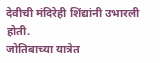देवीची मंदिरेही शिंद्यांनी उभारली होती.
जोतिबाच्या यात्रेत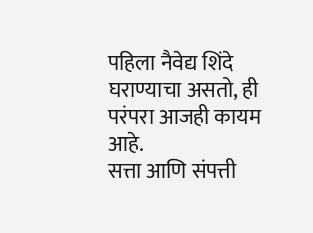पहिला नैवेद्य शिंदे घराण्याचा असतो, ही परंपरा आजही कायम आहे.
सत्ता आणि संपत्ती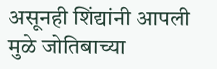असूनही शिंद्यांनी आपली मुळे जोतिबाच्या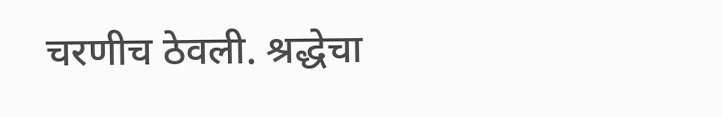चरणीच ठेवली. श्रद्धेचा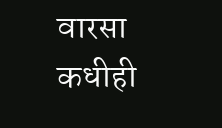वारसा कधीही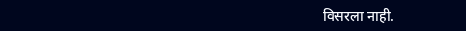विसरला नाही.